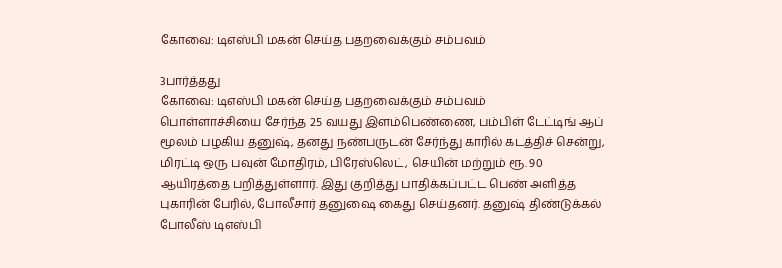கோவை: டிஎஸ்பி மகன் செய்த பதறவைக்கும் சம்பவம்

3பார்த்தது
கோவை: டிஎஸ்பி மகன் செய்த பதறவைக்கும் சம்பவம்
பொள்ளாச்சியை சேர்ந்த 25 வயது இளம்பெண்ணை, பம்பிள் டேட்டிங் ஆப் மூலம் பழகிய தனுஷ், தனது நண்பருடன் சேர்ந்து காரில் கடத்திச் சென்று, மிரட்டி ஒரு பவுன் மோதிரம், பிரேஸ்லெட், செயின் மற்றும் ரூ. 90 ஆயிரத்தை பறித்துள்ளார். இது குறித்து பாதிக்கப்பட்ட பெண் அளித்த புகாரின் பேரில், போலீசார் தனுஷை கைது செய்தனர். தனுஷ் திண்டுக்கல் போலீஸ் டிஎஸ்பி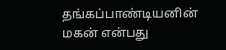தங்கப்பாண்டியனின் மகன் என்பது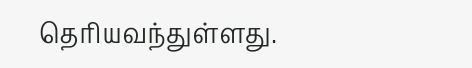தெரியவந்துள்ளது.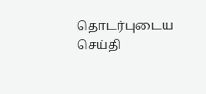தொடர்புடைய செய்தி